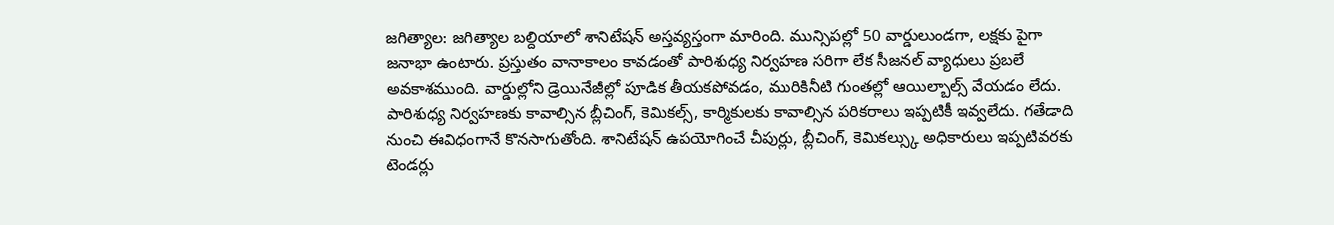జగిత్యాల: జగిత్యాల బల్దియాలో శానిటేషన్ అస్తవ్యస్తంగా మారింది. మున్సిపల్లో 50 వార్డులుండగా, లక్షకు పైగా జనాభా ఉంటారు. ప్రస్తుతం వానాకాలం కావడంతో పారిశుధ్య నిర్వహణ సరిగా లేక సీజనల్ వ్యాధులు ప్రబలే అవకాశముంది. వార్డుల్లోని డ్రెయినేజీల్లో పూడిక తీయకపోవడం, మురికినీటి గుంతల్లో ఆయిల్బాల్స్ వేయడం లేదు. పారిశుధ్య నిర్వహణకు కావాల్సిన బ్లీచింగ్, కెమికల్స్, కార్మికులకు కావాల్సిన పరికరాలు ఇప్పటికీ ఇవ్వలేదు. గతేడాది నుంచి ఈవిధంగానే కొనసాగుతోంది. శానిటేషన్ ఉపయోగించే చీపుర్లు, బ్లీచింగ్, కెమికల్స్కు అధికారులు ఇప్పటివరకు టెండర్లు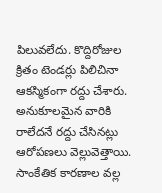పిలువలేదు. కొద్దిరోజుల క్రితం టెండర్లు పిలిచినా ఆకస్మికంగా రద్దు చేశారు. అనుకూలమైన వారికి రాలేదనే రద్దు చేసినట్లు ఆరోపణలు వెల్లువెత్తాయి. సాంకేతిక కారణాల వల్ల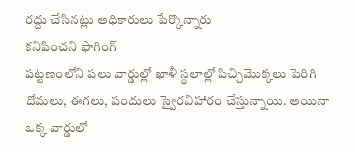రద్దు చేసినట్లు అధికారులు పేర్కొన్నారు
కనిపించని ఫాగింగ్
పట్టణంలోని పలు వార్డుల్లో ఖాళీ స్థలాల్లో పిచ్చిమొక్కలు పెరిగి దోమలు, ఈగలు, పందులు స్వైరవిహారం చేస్తున్నాయి. అయినా ఒక్క వార్డులో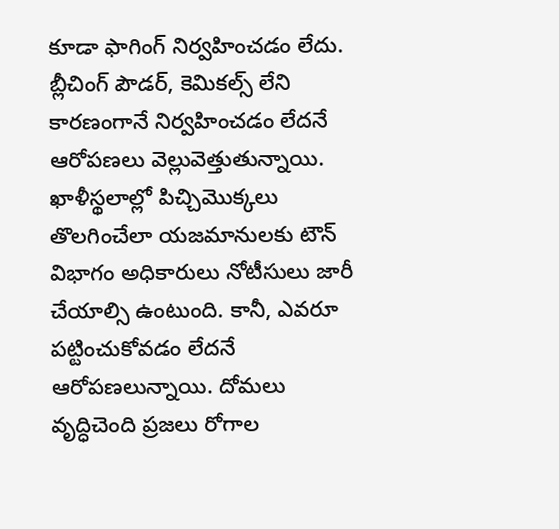కూడా ఫాగింగ్ నిర్వహించడం లేదు. బ్లీచింగ్ పౌడర్, కెమికల్స్ లేని కారణంగానే నిర్వహించడం లేదనే ఆరోపణలు వెల్లువెత్తుతున్నాయి. ఖాళీస్థలాల్లో పిచ్చిమొక్కలు తొలగించేలా యజమానులకు టౌన్ విభాగం అధికారులు నోటీసులు జారీ చేయాల్సి ఉంటుంది. కానీ, ఎవరూ పట్టించుకోవడం లేదనే ఆరోపణలున్నాయి. దోమలు వృద్ధిచెంది ప్రజలు రోగాల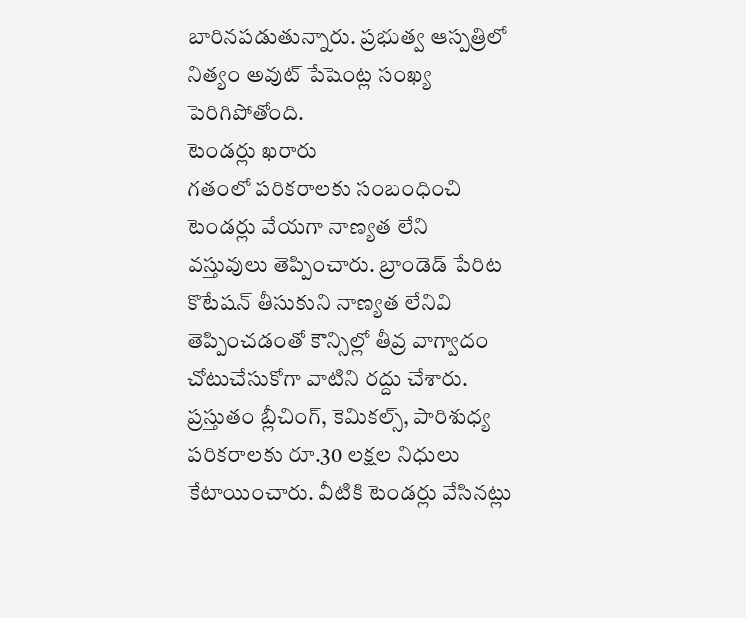బారినపడుతున్నారు. ప్రభుత్వ ఆస్పత్రిలో నిత్యం అవుట్ పేషెంట్ల సంఖ్య పెరిగిపోతోంది.
టెండర్లు ఖరారు
గతంలో పరికరాలకు సంబంధించి టెండర్లు వేయగా నాణ్యత లేని వస్తువులు తెప్పించారు. బ్రాండెడ్ పేరిట కొటేషన్ తీసుకుని నాణ్యత లేనివి తెప్పించడంతో కౌన్సిల్లో తీవ్ర వాగ్వాదం చోటుచేసుకోగా వాటిని రద్దు చేశారు. ప్రస్తుతం బ్లీచింగ్, కెమికల్స్, పారిశుధ్య పరికరాలకు రూ.30 లక్షల నిధులు కేటాయించారు. వీటికి టెండర్లు వేసినట్లు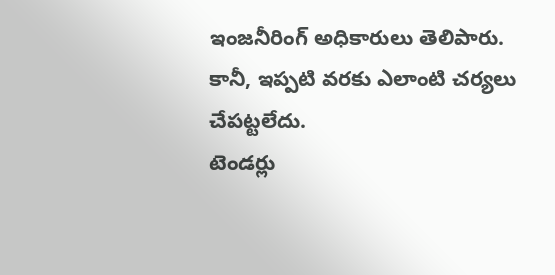ఇంజనీరింగ్ అధికారులు తెలిపారు. కానీ, ఇప్పటి వరకు ఎలాంటి చర్యలు చేపట్టలేదు.
టెండర్లు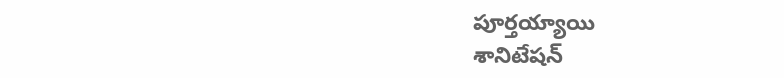పూర్తయ్యాయి
శానిటేషన్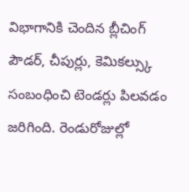విభాగానికి చెందిన బ్లీచింగ్ పౌడర్, చీపుర్లు, కెమికల్స్కు సంబంధించి టెండర్లు పిలవడం జరిగింది. రెండురోజుల్లో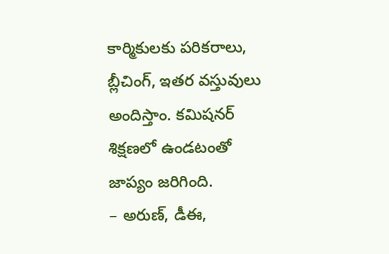కార్మికులకు పరికరాలు, బ్లీచింగ్, ఇతర వస్తువులు అందిస్తాం. కమిషనర్ శిక్షణలో ఉండటంతో జాప్యం జరిగింది.
– అరుణ్, డీఈ,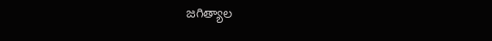జగిత్యాల